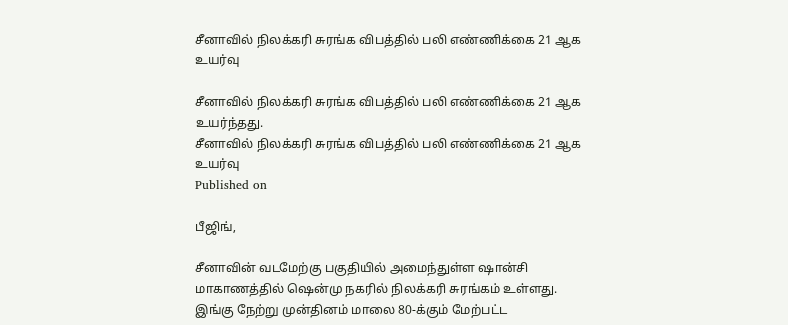சீனாவில் நிலக்கரி சுரங்க விபத்தில் பலி எண்ணிக்கை 21 ஆக உயர்வு

சீனாவில் நிலக்கரி சுரங்க விபத்தில் பலி எண்ணிக்கை 21 ஆக உயர்ந்தது.
சீனாவில் நிலக்கரி சுரங்க விபத்தில் பலி எண்ணிக்கை 21 ஆக உயர்வு
Published on

பீஜிங்,

சீனாவின் வடமேற்கு பகுதியில் அமைந்துள்ள ஷான்சி மாகாணத்தில் ஷென்மு நகரில் நிலக்கரி சுரங்கம் உள்ளது. இங்கு நேற்று முன்தினம் மாலை 80-க்கும் மேற்பட்ட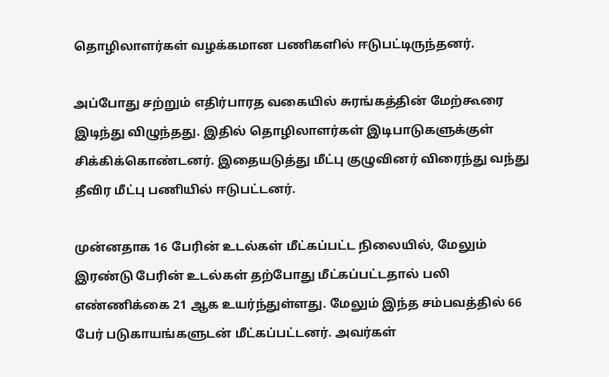தொழிலாளர்கள் வழக்கமான பணிகளில் ஈடுபட்டிருந்தனர்.

அப்போது சற்றும் எதிர்பாரத வகையில் சுரங்கத்தின் மேற்கூரை இடிந்து விழுந்தது. இதில் தொழிலாளர்கள் இடிபாடுகளுக்குள் சிக்கிக்கொண்டனர். இதையடுத்து மீட்பு குழுவினர் விரைந்து வந்து தீவிர மீட்பு பணியில் ஈடுபட்டனர்.

முன்னதாக 16 பேரின் உடல்கள் மீட்கப்பட்ட நிலையில், மேலும் இரண்டு பேரின் உடல்கள் தற்போது மீட்கப்பட்டதால் பலி எண்ணிக்கை 21 ஆக உயர்ந்துள்ளது. மேலும் இந்த சம்பவத்தில் 66 பேர் படுகாயங்களுடன் மீட்கப்பட்டனர். அவர்கள்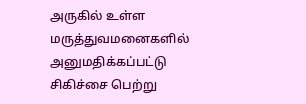அருகில் உள்ள மருத்துவமனைகளில் அனுமதிக்கப்பட்டு சிகிச்சை பெற்று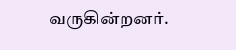வருகின்றனர்.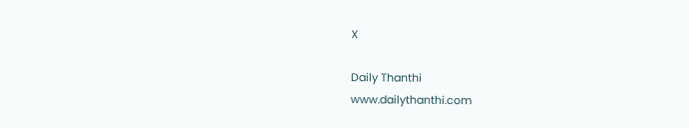X

Daily Thanthi
www.dailythanthi.com